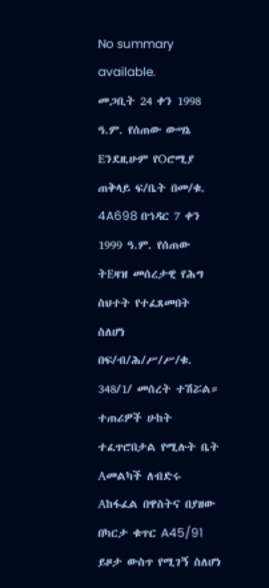No summary available.
መጋቢት 24 ቀን 1998 ዓ.ም. የሰጠው ውሣኔ Eንደዚሁም የOሮሚያ ጠቅላይ ፍ/ቤት በመ/ቁ. 4A698 በኀዳር 7 ቀን 1999 ዓ.ም. የሰጠው ትEዛዝ መሰረታዊ የሕግ ስህተት የተፈጸመበት ስለሆነ በፍ/ብ/ሕ/ሥ/ሥ/ቁ.
348/1/ መሰረት ተሽሯል።
ተጠሪዎች ሁከት ተፈጥሮበታል የሚሉት ቤት Aመልካች ለብድሩ Aከፋፈል በዋስትና በያዘው በካርታ ቁጥር A45/91 ይዞታ ውስጥ የሚገኝ ስለሆነ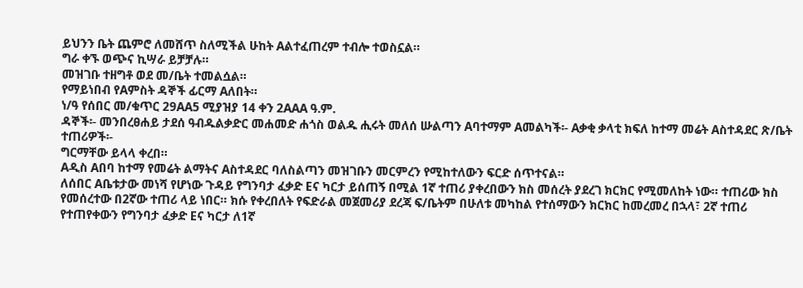ይህንን ቤት ጨምሮ ለመሸጥ ስለሚችል ሁከት Aልተፈጠረም ተብሎ ተወስኗል።
ግራ ቀኙ ወጭና ኪሣራ ይቻቻሉ።
መዝገቡ ተዘግቶ ወደ መ/ቤት ተመልሷል።
የማይነበብ የAምስት ዳኞች ፊርማ Aለበት።
ነ/ዓ የሰበር መ/ቁጥር 29AA5 ሚያዝያ 14 ቀን 2AAA ዓ.ም.
ዳኞች፡- መንበረፀሐይ ታደሰ ዓብዱልቃድር መሐመድ ሐጎስ ወልዱ ሒሩት መለሰ ሡልጣን Aባተማም Aመልካች፡- Aቃቂ ቃላቲ ክፍለ ከተማ መሬት Aስተዳደር ጽ/ቤት ተጠሪዎች፡-
ግርማቸው ይላላ ቀረበ።
Aዲስ Aበባ ከተማ የመሬት ልማትና Aስተዳደር ባለስልጣን መዝገቡን መርምረን የሚከተለውን ፍርድ ሰጥተናል።
ለሰበር Aቤቱታው መነሻ የሆነው ጉዳይ የግንባታ ፈቃድ Eና ካርታ ይሰጠኝ በሚል 1ኛ ተጠሪ ያቀረበውን ክስ መሰረት ያደረገ ክርክር የሚመለከት ነው። ተጠሪው ክስ የመሰረተው በ2ኛው ተጠሪ ላይ ነበር። ክሱ የቀረበለት የፍድራል መጀመሪያ ደረጃ ፍ/ቤትም በሁለቱ መካከል የተሰማውን ክርክር ከመረመረ በኋላ፣ 2ኛ ተጠሪ የተጠየቀውን የግንባታ ፈቃድ Eና ካርታ ለ1ኛ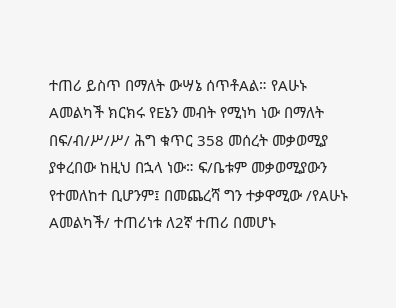ተጠሪ ይስጥ በማለት ውሣኔ ሰጥቶAል። የAሁኑ Aመልካች ክርክሩ የEኔን መብት የሚነካ ነው በማለት በፍ/ብ/ሥ/ሥ/ ሕግ ቁጥር 358 መሰረት መቃወሚያ ያቀረበው ከዚህ በኋላ ነው። ፍ/ቤቱም መቃወሚያውን የተመለከተ ቢሆንም፤ በመጨረሻ ግን ተቃዋሚው /የAሁኑ Aመልካች/ ተጠሪነቱ ለ2ኛ ተጠሪ በመሆኑ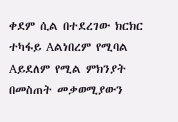ቀደም ሲል በተደረገው ክርክር ተካፋይ Aልነበረም የሚባል Aይደለም የሚል ምክንያት በመስጠት መቃወሚያውን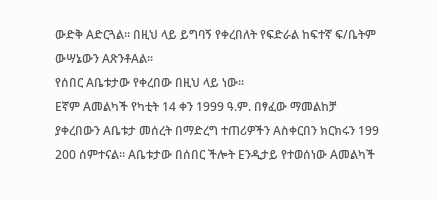ውድቅ Aድርጓል። በዚህ ላይ ይግባኝ የቀረበለት የፍድራል ከፍተኛ ፍ/ቤትም ውሣኔውን AጽንቶAል።
የሰበር Aቤቱታው የቀረበው በዚህ ላይ ነው።
Eኛም Aመልካች የካቲት 14 ቀን 1999 ዓ.ም. በፃፈው ማመልከቻ ያቀረበውን Aቤቱታ መሰረት በማድረግ ተጠሪዎችን Aስቀርበን ክርክሩን 199 200 ሰምተናል። Aቤቱታው በሰበር ችሎት Eንዲታይ የተወሰነው Aመልካች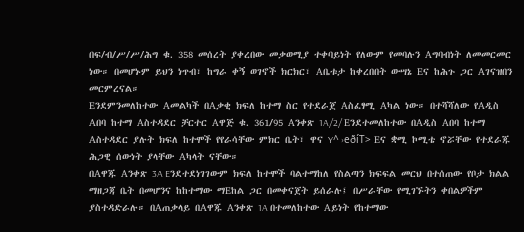በፍ/ብ/ሥ/ሥ/ሕግ ቁ. 358 መሰረት ያቀረበው መቃወሚያ ተቀባይነት የለውም የመባሉን Aግባብነት ለመመርመር ነው። በመሆኑም ይህን ነጥብ፣ ከግራ ቀኝ ወገኖች ክርክር፣ Aቤቱታ ከቀረበበት ውሣኔ Eና ከሕጉ ጋር Aገናዝበን መርምረናል።
Eንደምንመለከተው Aመልካች በAቃቂ ክፍለ ከተማ ስር የተደራጀ Aስፈፃሚ Aካል ነው። በተሻሻለው የAዲስ Aበባ ከተማ Aስተዳደር ቻርተር Aዋጅ ቁ. 361/95 Aንቀጽ 1A/2/ Eንደተመለከተው በAዲስ Aበባ ከተማ Aስተዳደር ያሉት ክፍለ ከተሞች የየራሳቸው ምክር ቤት፣ ዋና Y^ ›eðíT> Eና ቋሚ ኮሚቴ ኖሯቸው የተደራጁ ሕጋዊ ሰውነት ያላቸው Aካላት ናቸው።
በAዋጁ Aንቀጽ 3A Eንደተደነገገውም ክፍለ ከተሞች ባልተማከለ የስልጣን ክፍፍል መርህ በተሰጠው የቦታ ክልል ማዘጋጃ ቤት በመሆንና ከከተማው ማEከል ጋር በመቀናጀት ይሰራሉ፤ በሥራቸው የሚገኙትን ቀበልዎችም ያስተዳድራሉ። በAጠቃላይ በAዋጁ Aንቀጽ 1A በተመለከተው Aይነት የከተማው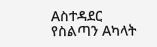Aስተዳደር የስልጣን Aካላት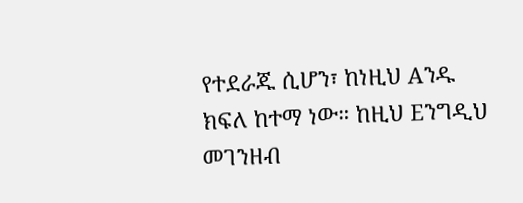የተደራጁ ሲሆን፣ ከነዚህ Aንዱ ክፍለ ከተማ ነው። ከዚህ Eንግዲህ መገንዘብ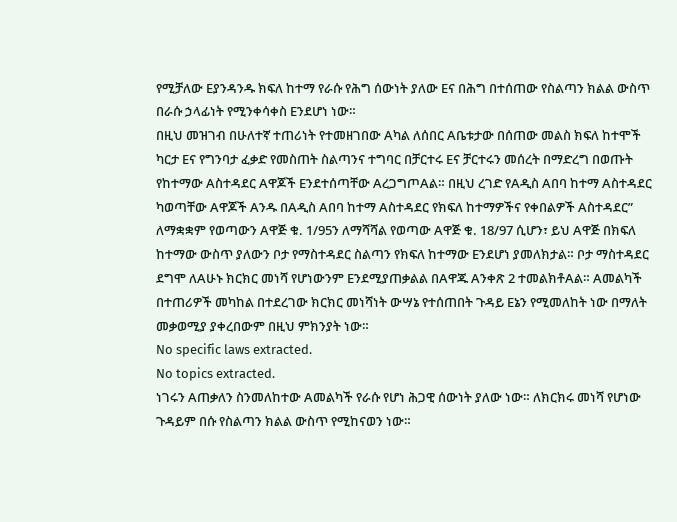የሚቻለው Eያንዳንዱ ክፍለ ከተማ የራሱ የሕግ ሰውነት ያለው Eና በሕግ በተሰጠው የስልጣን ክልል ውስጥ በራሱ ኃላፊነት የሚንቀሳቀስ Eንደሆነ ነው።
በዚህ መዝገብ በሁለተኛ ተጠሪነት የተመዘገበው Aካል ለሰበር Aቤቱታው በሰጠው መልስ ክፍለ ከተሞች ካርታ Eና የግንባታ ፈቃድ የመስጠት ስልጣንና ተግባር በቻርተሩ Eና ቻርተሩን መሰረት በማድረግ በወጡት የከተማው Aስተዳደር Aዋጆች Eንደተሰጣቸው AረጋግጦAል። በዚህ ረገድ የAዲስ Aበባ ከተማ Aስተዳደር ካወጣቸው Aዋጆች Aንዱ በAዲስ Aበባ ከተማ Aስተዳደር የክፍለ ከተማዎችና የቀበልዎች Aስተዳደር” ለማቋቋም የወጣውን Aዋጅ ቁ. 1/95ን ለማሻሻል የወጣው Aዋጅ ቁ. 18/97 ሲሆን፣ ይህ Aዋጅ በክፍለ ከተማው ውስጥ ያለውን ቦታ የማስተዳደር ስልጣን የክፍለ ከተማው Eንደሆነ ያመለክታል። ቦታ ማስተዳደር ደግሞ ለAሁኑ ክርክር መነሻ የሆነውንም Eንደሚያጠቃልል በAዋጁ Aንቀጽ 2 ተመልክቶAል። Aመልካች በተጠሪዎች መካከል በተደረገው ክርክር መነሻነት ውሣኔ የተሰጠበት ጉዳይ Eኔን የሚመለከት ነው በማለት መቃወሚያ ያቀረበውም በዚህ ምክንያት ነው።
No specific laws extracted.
No topics extracted.
ነገሩን Aጠቃለን ስንመለከተው Aመልካች የራሱ የሆነ ሕጋዊ ሰውነት ያለው ነው። ለክርክሩ መነሻ የሆነው ጉዳይም በሱ የስልጣን ክልል ውስጥ የሚከናወን ነው።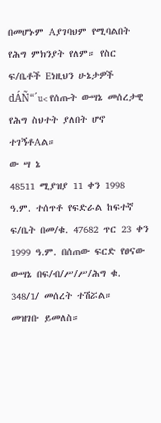በመሆኑም Aያገባህም የሚባልበት የሕግ ምክንያት የለም። የስር ፍ/ቤቶች Eነዚህን ሁኔታዎች dÁÑ“´u< የሰጡት ውሣኔ መሰረታዊ የሕግ ስህተት ያለበት ሆኖ ተገኝቶAል።
ው ሣ ኔ
48511 ሚያዝያ 11 ቀን 1998 ዓ.ም. ተሰጥቶ የፍድራል ከፍተኛ ፍ/ቤት በመ/ቁ. 47682 ጥር 23 ቀን 1999 ዓ.ም. በሰጠው ፍርድ የፀናው ውሣኔ በፍ/ብ/ሥ/ሥ/ሕግ ቁ. 348/1/ መሰረት ተሽሯል።
መዝገቡ ይመለስ።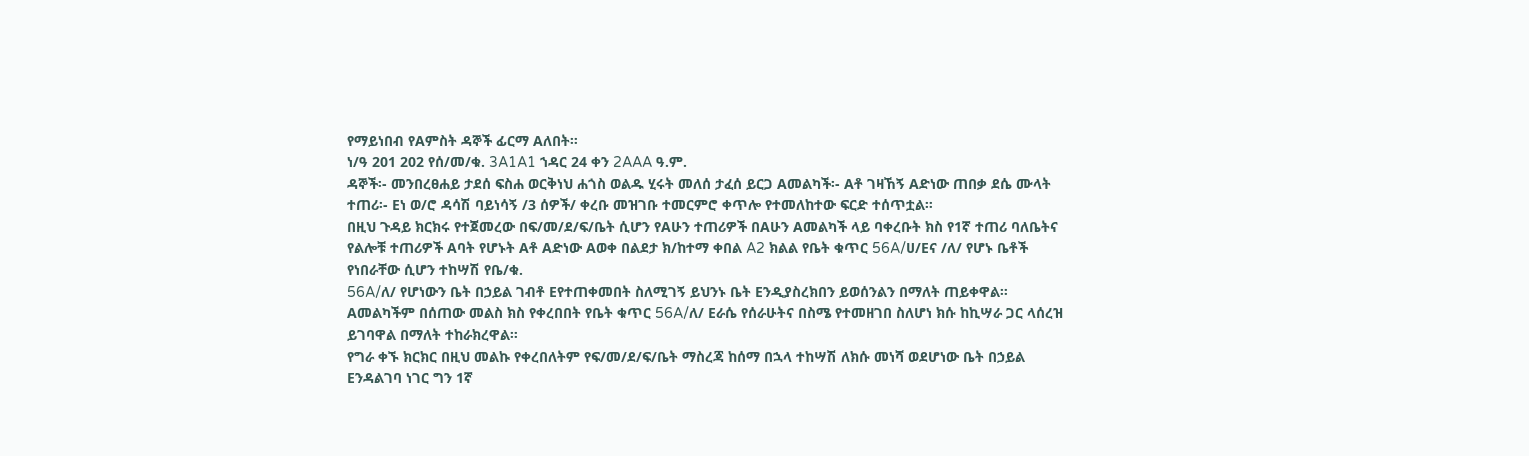የማይነበብ የAምስት ዳኞች ፊርማ Aለበት።
ነ/ዓ 201 202 የሰ/መ/ቁ. 3A1A1 ኀዳር 24 ቀን 2AAA ዓ.ም.
ዳኞች፡- መንበረፀሐይ ታደሰ ፍስሐ ወርቅነህ ሐጎስ ወልዱ ሂሩት መለሰ ታፈሰ ይርጋ Aመልካች፡- Aቶ ገዛኸኝ Aድነው ጠበቃ ደሴ ሙላት ተጠሪ፡- Eነ ወ/ሮ ዳሳሽ ባይነሳኝ /3 ሰዎች/ ቀረቡ መዝገቡ ተመርምሮ ቀጥሎ የተመለከተው ፍርድ ተሰጥቷል።
በዚህ ጉዳይ ክርክሩ የተጀመረው በፍ/መ/ደ/ፍ/ቤት ሲሆን የAሁን ተጠሪዎች በAሁን Aመልካች ላይ ባቀረቡት ክስ የ1ኛ ተጠሪ ባለቤትና የልሎቹ ተጠሪዎች Aባት የሆኑት Aቶ Aድነው Aወቀ በልደታ ክ/ከተማ ቀበል A2 ክልል የቤት ቁጥር 56A/ሀ/Eና /ለ/ የሆኑ ቤቶች የነበራቸው ሲሆን ተከሣሽ የቤ/ቁ.
56A/ለ/ የሆነውን ቤት በኃይል ገብቶ Eየተጠቀመበት ስለሚገኝ ይህንኑ ቤት Eንዲያስረክበን ይወሰንልን በማለት ጠይቀዋል።
Aመልካችም በሰጠው መልስ ክስ የቀረበበት የቤት ቁጥር 56A/ለ/ Eራሴ የሰራሁትና በስሜ የተመዘገበ ስለሆነ ክሱ ከኪሣራ ጋር ላሰረዝ ይገባዋል በማለት ተከራክረዋል።
የግራ ቀኙ ክርክር በዚህ መልኩ የቀረበለትም የፍ/መ/ደ/ፍ/ቤት ማስረጃ ከሰማ በኋላ ተከሣሽ ለክሱ መነሻ ወደሆነው ቤት በኃይል Eንዳልገባ ነገር ግን 1ኛ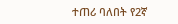ተጠሪ ባለበት የ2ኛ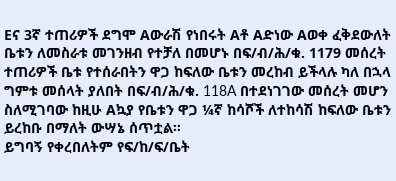Eና 3ኛ ተጠሪዎች ደግሞ Aውራሽ የነበሩት Aቶ Aድነው Aወቀ ፈቅደውለት ቤቱን ለመስራቱ መገንዘብ የተቻለ በመሆኑ በፍ/ብ/ሕ/ቁ. 1179 መሰረት ተጠሪዎች ቤቱ የተሰራበትን ዋጋ ከፍለው ቤቱን መረከብ ይችላሉ ካለ በኋላ ግምቱ መሰላት ያለበት በፍ/ብ/ሕ/ቁ. 118A በተደነገገው መሰረት መሆን ስለሚገባው ከዚሁ Aኳያ የቤቱን ዋጋ ¼ኛ ከሳሾች ለተከሳሽ ከፍለው ቤቱን ይረከቡ በማለት ውሣኔ ሰጥቷል።
ይግባኝ የቀረበለትም የፍ/ከ/ፍ/ቤት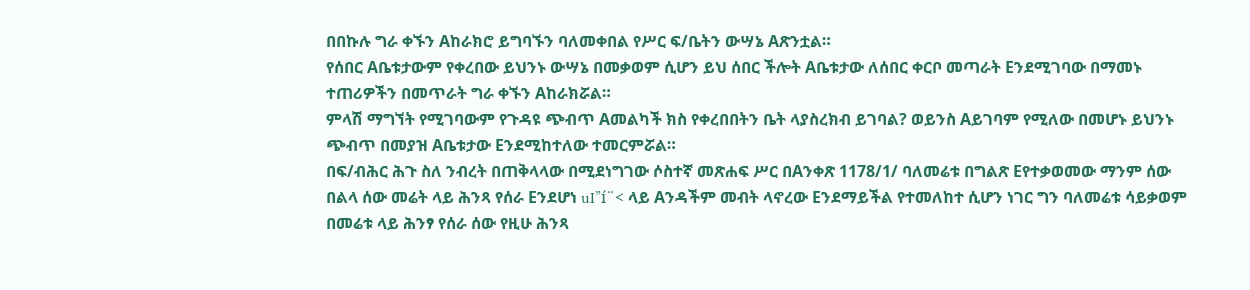በበኩሉ ግራ ቀኙን Aከራክሮ ይግባኙን ባለመቀበል የሥር ፍ/ቤትን ውሣኔ Aጽንቷል።
የሰበር Aቤቱታውም የቀረበው ይህንኑ ውሣኔ በመቃወም ሲሆን ይህ ሰበር ችሎት Aቤቱታው ለሰበር ቀርቦ መጣራት Eንደሚገባው በማመኑ ተጠሪዎችን በመጥራት ግራ ቀኙን Aከራክሯል።
ምላሽ ማግኘት የሚገባውም የጉዳዩ ጭብጥ Aመልካች ክስ የቀረበበትን ቤት ላያስረክብ ይገባል? ወይንስ Aይገባም የሚለው በመሆኑ ይህንኑ ጭብጥ በመያዝ Aቤቱታው Eንደሚከተለው ተመርምሯል።
በፍ/ብሕር ሕጉ ስለ ንብረት በጠቅላላው በሚደነግገው ሶስተኛ መጽሐፍ ሥር በAንቀጽ 1178/1/ ባለመሬቱ በግልጽ Eየተቃወመው ማንም ሰው በልላ ሰው መሬት ላይ ሕንጻ የሰራ Eንደሆነ uI”í¨< ላይ Aንዳችም መብት ላኖረው Eንደማይችል የተመለከተ ሲሆን ነገር ግን ባለመሬቱ ሳይቃወም በመሬቱ ላይ ሕንፃ የሰራ ሰው የዚሁ ሕንጻ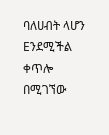ባለሀብት ላሆን Eንደሚችል ቀጥሎ በሚገኘው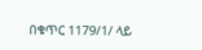በቁጥር 1179/1/ ላይ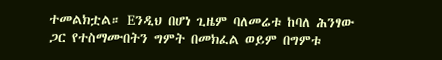ተመልክቷል። Eንዲህ በሆነ ጊዜም ባለመሬቱ ከባለ ሕንፃው ጋር የተስማሙበትን ግምት በመክፈል ወይም በግምቱ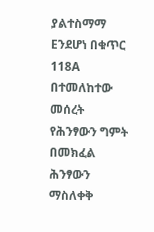ያልተስማማ Eንደሆነ በቁጥር 118A በተመለከተው መሰረት የሕንፃውን ግምት በመክፈል ሕንፃውን ማስለቀቅ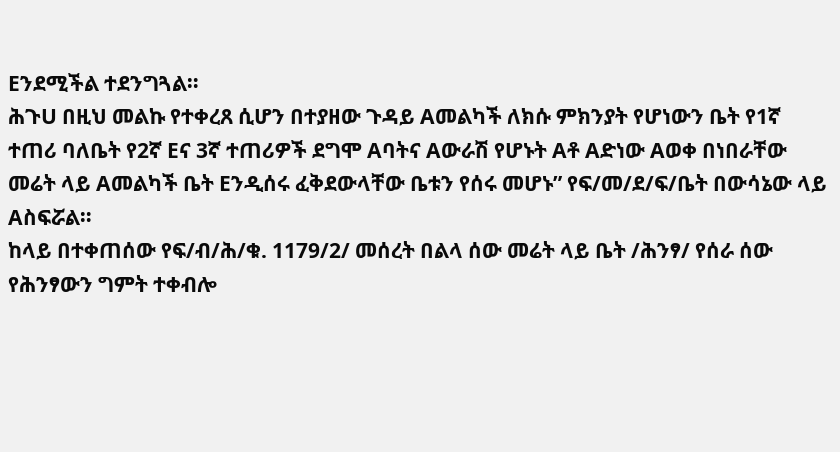Eንደሚችል ተደንግጓል።
ሕጉU በዚህ መልኩ የተቀረጸ ሲሆን በተያዘው ጉዳይ Aመልካች ለክሱ ምክንያት የሆነውን ቤት የ1ኛ ተጠሪ ባለቤት የ2ኛ Eና 3ኛ ተጠሪዎች ደግሞ Aባትና Aውራሽ የሆኑት Aቶ Aድነው Aወቀ በነበራቸው መሬት ላይ Aመልካች ቤት Eንዲሰሩ ፈቅደውላቸው ቤቱን የሰሩ መሆኑ” የፍ/መ/ደ/ፍ/ቤት በውሳኔው ላይ Aስፍሯል።
ከላይ በተቀጠሰው የፍ/ብ/ሕ/ቁ. 1179/2/ መሰረት በልላ ሰው መሬት ላይ ቤት /ሕንፃ/ የሰራ ሰው የሕንፃውን ግምት ተቀብሎ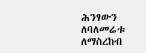ሕንፃውን ለባለመሬቱ ለማስረከብ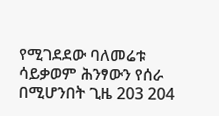የሚገደደው ባለመሬቱ ሳይቃወም ሕንፃውን የሰራ በሚሆንበት ጊዜ 203 204